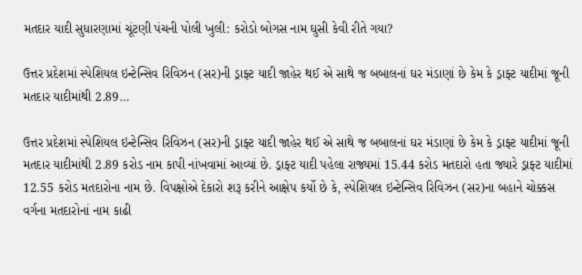મતદાર યાદી સુધારણામાં ચૂંટણી પંચની પોલી ખુલી: કરોડો બોગસ નામ ઘુસી કેવી રીતે ગયા?

ઉત્તર પ્રદેશમાં સ્પેશિયલ ઇન્ટેન્સિવ રિવિઝન (સર)ની ડ્રાફ્ટ યાદી જાહેર થઈ એ સાથે જ બબાલનાં ઘર મંડાણાં છે કેમ કે ડ્રાફ્ટ યાદીમાં જૂની મતદાર યાદીમાંથી 2.89…

ઉત્તર પ્રદેશમાં સ્પેશિયલ ઇન્ટેન્સિવ રિવિઝન (સર)ની ડ્રાફ્ટ યાદી જાહેર થઈ એ સાથે જ બબાલનાં ઘર મંડાણાં છે કેમ કે ડ્રાફ્ટ યાદીમાં જૂની મતદાર યાદીમાંથી 2.89 કરોડ નામ કાપી નાંખવામાં આવ્યાં છે. ડ્રાફ્ટ યાદી પહેલા રાજ્યમાં 15.44 કરોડ મતદારો હતા જ્યારે ડ્રાફ્ટ યાદીમાં 12.55 કરોડ મતદારોના નામ છે. વિપક્ષોએ દેકારો શરૂ કરીને આક્ષેપ કર્યો છે કે, સ્પેશિયલ ઇન્ટેન્સિવ રિવિઝન (સર)ના બહાને ચોક્કસ વર્ગના મતદારોનાં નામ કાઢી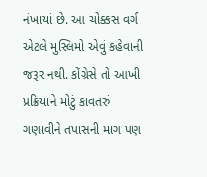નંખાયાં છે. આ ચોક્કસ વર્ગ એટલે મુસ્લિમો એવું કહેવાની જરૂર નથી. કોંગ્રેસે તો આખી પ્રક્રિયાને મોટું કાવતરું ગણાવીને તપાસની માગ પણ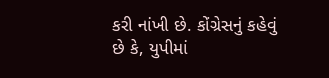કરી નાંખી છે. કોંગ્રેસનું કહેવું છે કે, યુપીમાં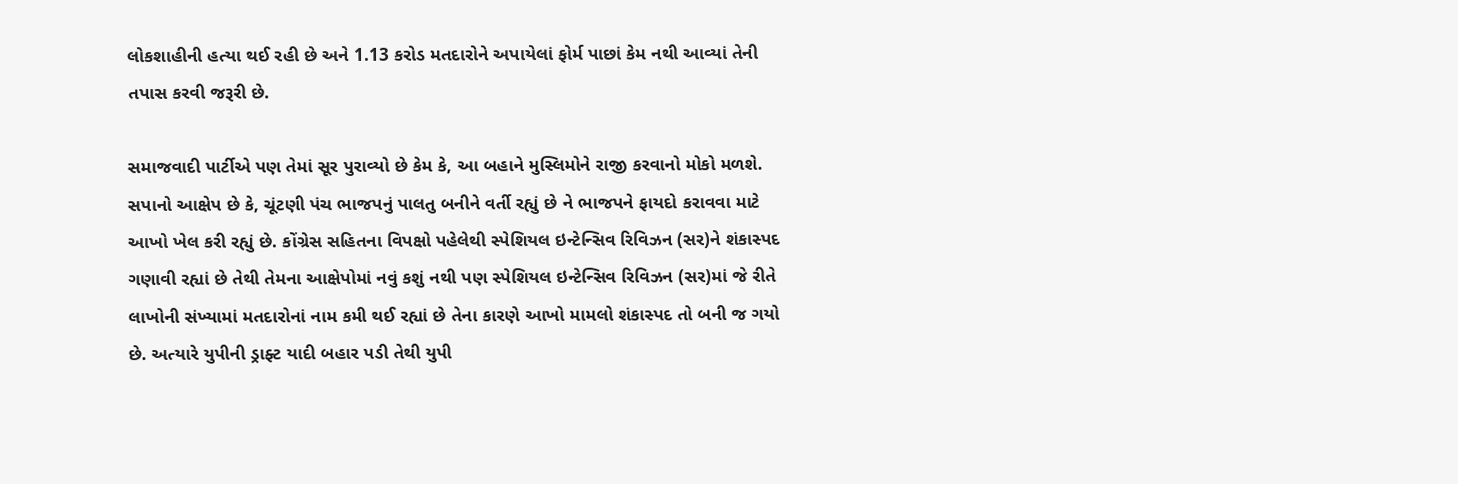લોકશાહીની હત્યા થઈ રહી છે અને 1.13 કરોડ મતદારોને અપાયેલાં ફોર્મ પાછાં કેમ નથી આવ્યાં તેની તપાસ કરવી જરૂરી છે.

સમાજવાદી પાર્ટીએ પણ તેમાં સૂર પુરાવ્યો છે કેમ કે, આ બહાને મુસ્લિમોને રાજી કરવાનો મોકો મળશે. સપાનો આક્ષેપ છે કે, ચૂંટણી પંચ ભાજપનું પાલતુ બનીને વર્તી રહ્યું છે ને ભાજપને ફાયદો કરાવવા માટે આખો ખેલ કરી રહ્યું છે. કોંગ્રેસ સહિતના વિપક્ષો પહેલેથી સ્પેશિયલ ઇન્ટેન્સિવ રિવિઝન (સર)ને શંકાસ્પદ ગણાવી રહ્યાં છે તેથી તેમના આક્ષેપોમાં નવું કશું નથી પણ સ્પેશિયલ ઇન્ટેન્સિવ રિવિઝન (સર)માં જે રીતે લાખોની સંખ્યામાં મતદારોનાં નામ કમી થઈ રહ્યાં છે તેના કારણે આખો મામલો શંકાસ્પદ તો બની જ ગયો છે. અત્યારે યુપીની ડ્રાફ્ટ યાદી બહાર પડી તેથી યુપી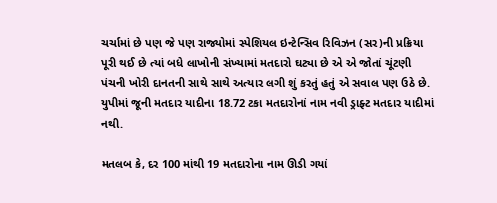ચર્ચામાં છે પણ જે પણ રાજ્યોમાં સ્પેશિયલ ઇન્ટેન્સિવ રિવિઝન (સર)ની પ્રક્રિયા પૂરી થઈ છે ત્યાં બધે લાખોની સંખ્યામાં મતદારો ઘટ્યા છે એ એ જોતાં ચૂંટણી પંચની ખોરી દાનતની સાથે સાથે અત્યાર લગી શું કરતું હતું એ સવાલ પણ ઉઠે છે. યુપીમાં જૂની મતદાર યાદીના 18.72 ટકા મતદારોનાં નામ નવી ડ્રાફ્ટ મતદાર યાદીમાં નથી.

મતલબ કે, દર 100 માંથી 19 મતદારોના નામ ઊડી ગયાં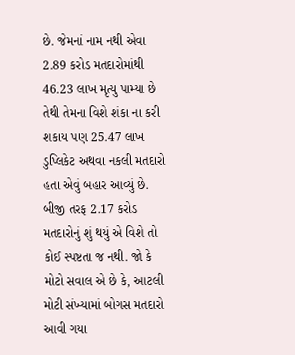છે. જેમનાં નામ નથી એવા 2.89 કરોડ મતદારોમાંથી 46.23 લાખ મૃત્યુ પામ્યા છે તેથી તેમના વિશે શંકા ના કરી શકાય પણ 25.47 લાખ ડુપ્લિકેટ અથવા નકલી મતદારો હતા એવું બહાર આવ્યું છે. બીજી તરફ 2.17 કરોડ મતદારોનું શું થયું એ વિશે તો કોઈ સ્પષ્ટતા જ નથી. જો કે મોટો સવાલ એ છે કે, આટલી મોટી સંખ્યામાં બોગસ મતદારો આવી ગયા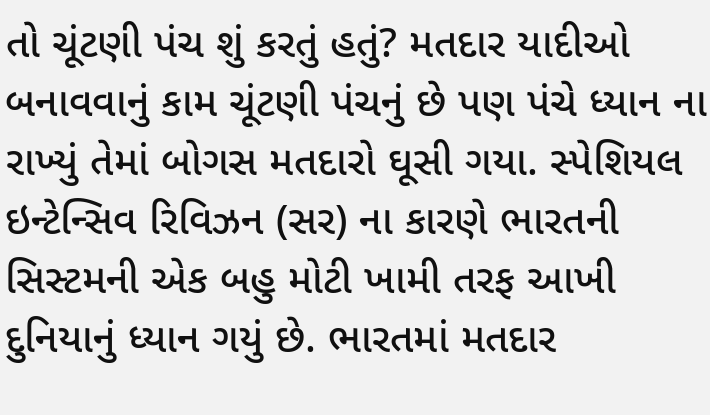તો ચૂંટણી પંચ શું કરતું હતું? મતદાર યાદીઓ બનાવવાનું કામ ચૂંટણી પંચનું છે પણ પંચે ધ્યાન ના રાખ્યું તેમાં બોગસ મતદારો ઘૂસી ગયા. સ્પેશિયલ ઇન્ટેન્સિવ રિવિઝન (સર) ના કારણે ભારતની સિસ્ટમની એક બહુ મોટી ખામી તરફ આખી દુનિયાનું ધ્યાન ગયું છે. ભારતમાં મતદાર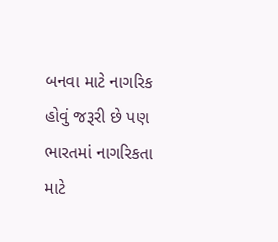બનવા માટે નાગરિક હોવું જરૂરી છે પણ ભારતમાં નાગરિકતા માટે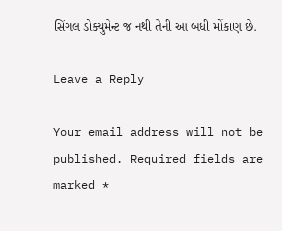સિંગલ ડોક્યુમેન્ટ જ નથી તેની આ બધી મોંકાણ છે.

Leave a Reply

Your email address will not be published. Required fields are marked *